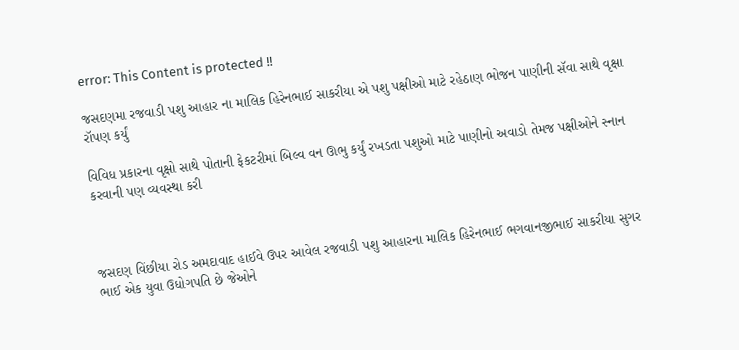error: This Content is protected !!

જસદણમા રજવાડી પશુ આહાર ના માલિક હિરેનભાઈ સાકરીયા એ પશુ પક્ષીઓ માટે રહેઠાણ ભોજન પાણીની સૅવા સાથે વૃક્ષા રૉપણ કર્યું

વિવિધ પ્રકારના વૃક્ષો સાથે પોતાની ફેકટરીમાં બિલ્વ વન ઊભુ કર્યું રખડતા પશુઓ માટે પાણીનો અવાડો તેમજ પક્ષીઓને સ્નાન કરવાની પણ વ્યવસ્થા કરી



જસદણ વિંછીયા રોડ અમદાવાદ હાઈવે ઉપર આવેલ રજવાડી પશુ આહારના માલિક હિરેનભાઈ ભગવાનજીભાઈ સાકરીયા સુગર ભાઈ એક યુવા ઉધોગપતિ છે જેઓને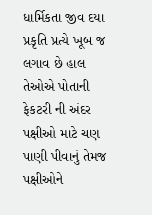ધાર્મિકતા જીવ દયા પ્રકૃતિ પ્રત્યે ખૂબ જ લગાવ છે હાલ તેઓએ પોતાની ફેકટરી ની અંદર પક્ષીઓ માટે ચણ પાણી પીવાનું તેમજ પક્ષીઓને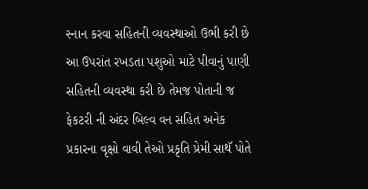સ્નાન કરવા સહિતની વ્યવસ્થાઓ ઉભી કરી છે આ ઉપરાંત રખડતા પશુઓ માટે પીવાનું પાણી સહિતની વ્યવસ્થા કરી છે તેમજ પોતાની જ ફેકટરી ની અંદર બિલ્વ વન સહિત અનેક પ્રકારના વૃક્ષો વાવી તેઓ પ્રકૃતિ પ્રેમી સાથૅ પોતે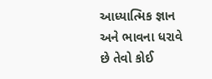આધ્યાત્મિક જ્ઞાન અને ભાવના ધરાવે છે તેવો કોઈ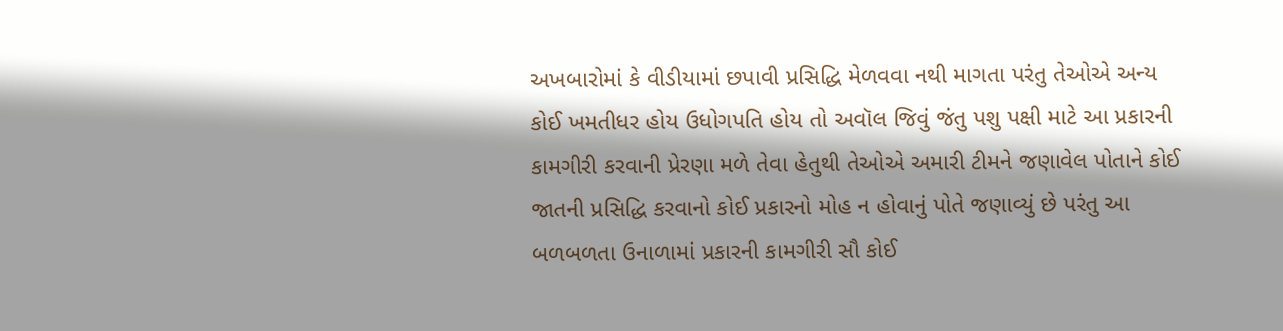અખબારોમાં કે વીડીયામાં છપાવી પ્રસિદ્ધિ મેળવવા નથી માગતા પરંતુ તેઓએ અન્ય કોઈ ખમતીધર હોય ઉધોગપતિ હોય તો અવૉલ જિવું જંતુ પશુ પક્ષી માટે આ પ્રકારની કામગીરી કરવાની પ્રેરણા મળે તેવા હેતુથી તેઓએ અમારી ટીમને જણાવેલ પોતાને કોઈ જાતની પ્રસિદ્ધિ કરવાનો કોઈ પ્રકારનો મોહ ન હોવાનું પોતે જણાવ્યું છે પરંતુ આ બળબળતા ઉનાળામાં પ્રકારની કામગીરી સૌ કોઈ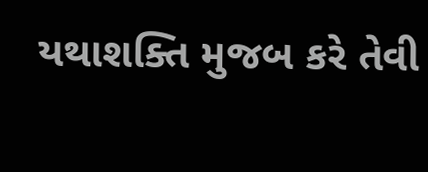યથાશક્તિ મુજબ કરે તેવી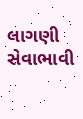લાગણી સેવાભાવી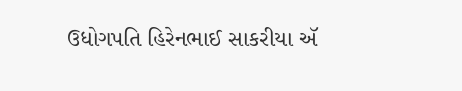ઉધોગપતિ હિરેનભાઈ સાકરીયા ઍ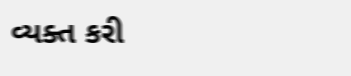વ્યક્ત કરી